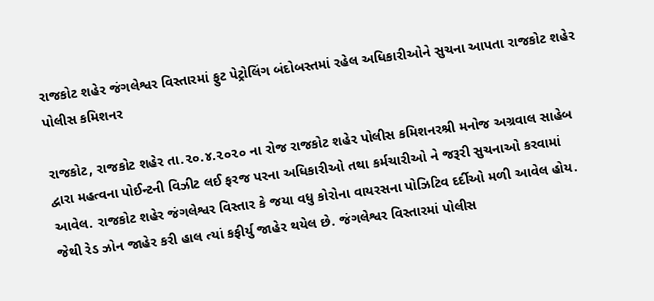રાજકોટ શહેર જંગલેશ્વર વિસ્તારમાં ફુટ પેટ્રોલિંગ બંદોબસ્તમાં રહેલ અધિકારીઓને સુચના આપતા રાજકોટ શહેર પોલીસ કમિશનર

રાજકોટ, રાજકોટ શહેર તા.૨૦.૪.૨૦૨૦ ના રોજ રાજકોટ શહેર પોલીસ કમિશનરશ્રી મનોજ અગ્રવાલ સાહેબ દ્વારા મહત્વના પોઈન્ટની વિઝીટ લઈ ફરજ પરના અધિકારીઓ તથા કર્મચારીઓ ને જરૂરી સુચનાઓ કરવામાં આવેલ. રાજકોટ શહેર જંગલેશ્વર વિસ્તાર કે જયા વધુ કોરોના વાયરસના પોઝિટિવ દર્દીઓ મળી આવેલ હોય. જેથી રેડ ઝોન જાહેર કરી હાલ ત્યાં કફીર્યુ જાહેર થયેલ છે. જંગલેશ્વર વિસ્તારમાં પોલીસ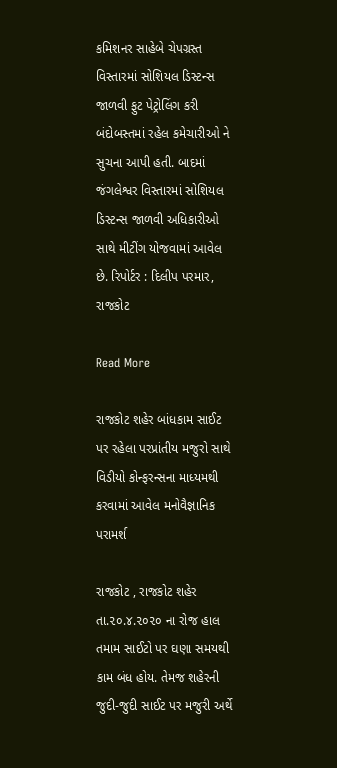કમિશનર સાહેબે ચેપગ્રસ્ત વિસ્તારમાં સોશિયલ ડિસ્ટન્સ જાળવી ફુટ પેટ્રોલિંગ કરી બંદોબસ્તમાં રહેલ કમેચારીઓ ને સુચના આપી હતી. બાદમાં જંગલેશ્વર વિસ્તારમાં સોશિયલ ડિસ્ટન્સ જાળવી અધિકારીઓ સાથે મીટીંગ યોજવામાં આવેલ છે. રિપોર્ટર : દિલીપ પરમાર, રાજકોટ

Read More

રાજકોટ શહેર બાંધકામ સાઈટ પર રહેલા પરપ્રાંતીય મજુરો સાથે વિડીયો કોન્ફરન્સના માધ્યમથી કરવામાં આવેલ મનોવૈજ્ઞાનિક પરામર્શ

રાજકોટ , રાજકોટ શહેર તા.૨૦.૪.૨૦૨૦ ના રોજ હાલ તમામ સાઈટો પર ઘણા સમયથી કામ બંધ હોય. તેમજ શહેરની જુદી-જુદી સાઈટ પર મજુરી અર્થે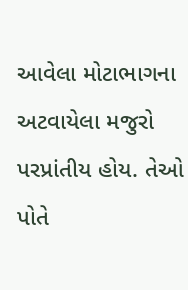આવેલા મોટાભાગના અટવાયેલા મજુરો પરપ્રાંતીય હોય. તેઓ પોતે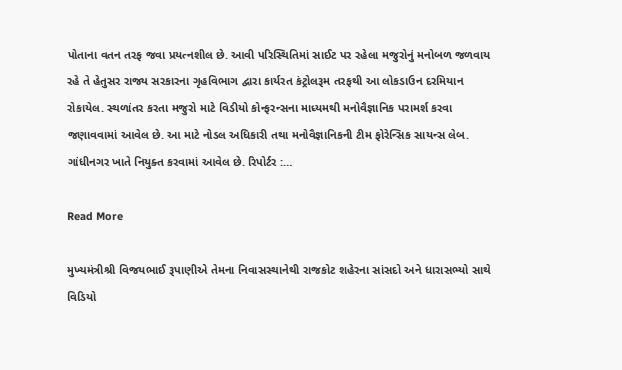પોતાના વતન તરફ જવા પ્રયત્નશીલ છે. આવી પરિસ્થિતિમાં સાઈટ પર રહેલા મજુરોનું મનોબળ જળવાય રહે તે હેતુસર રાજ્ય સરકારના ગૃહવિભાગ દ્વારા કાર્યરત કંટ્રોલરૂમ તરફથી આ લોકડાઉન દરમિયાન રોકાયેલ. સ્થળાંતર કરતા મજુરો માટે વિડીયો કોન્ફરન્સના માધ્યમથી મનોવૈજ્ઞાનિક પરામર્શ કરવા જણાવવામાં આવેલ છે. આ માટે નોડલ અધિકારી તથા મનોવૈજ્ઞાનિકની ટીમ ફોરેન્સિક સાયન્સ લેબ. ગાંધીનગર ખાતે નિયુક્ત કરવામાં આવેલ છે. રિપોર્ટર :…

Read More

મુખ્યમંત્રીશ્રી વિજયભાઈ રૂપાણીએ તેમના નિવાસસ્થાનેથી રાજકોટ શહેરના સાંસદો અને ધારાસભ્યો સાથે વિડિયો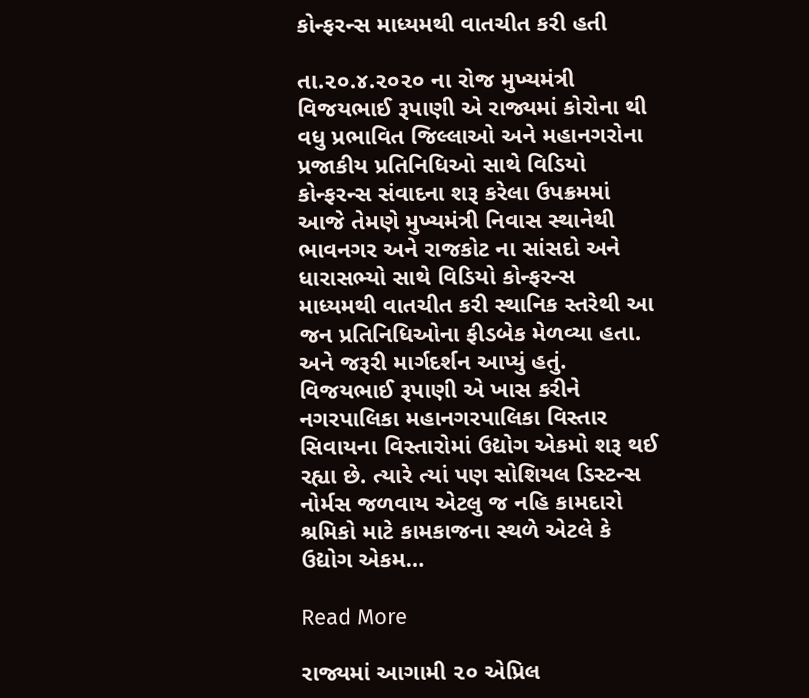કોન્ફરન્સ માધ્યમથી વાતચીત કરી હતી

તા.૨૦.૪.૨૦૨૦ ના રોજ મુખ્યમંત્રી વિજયભાઈ રૂપાણી એ રાજ્યમાં કોરોના થી વધુ પ્રભાવિત જિલ્લાઓ અને મહાનગરોના પ્રજાકીય પ્રતિનિધિઓ સાથે વિડિયો કોન્ફરન્સ સંવાદના શરૂ કરેલા ઉપક્રમમાં આજે તેમણે મુખ્યમંત્રી નિવાસ સ્થાનેથી ભાવનગર અને રાજકોટ ના સાંસદો અને ધારાસભ્યો સાથે વિડિયો કોન્ફરન્સ માધ્યમથી વાતચીત કરી સ્થાનિક સ્તરેથી આ જન પ્રતિનિધિઓના ફીડબેક મેળવ્યા હતા. અને જરૂરી માર્ગદર્શન આપ્યું હતું. વિજયભાઈ રૂપાણી એ ખાસ કરીને નગરપાલિકા મહાનગરપાલિકા વિસ્તાર સિવાયના વિસ્તારોમાં ઉદ્યોગ એકમો શરૂ થઈ રહ્યા છે. ત્યારે ત્યાં પણ સોશિયલ ડિસ્ટન્સ નોર્મસ જળવાય એટલુ જ નહિ કામદારો શ્રમિકો માટે કામકાજના સ્થળે એટલે કે ઉદ્યોગ એકમ…

Read More

રાજ્યમાં આગામી ૨૦ એપ્રિલ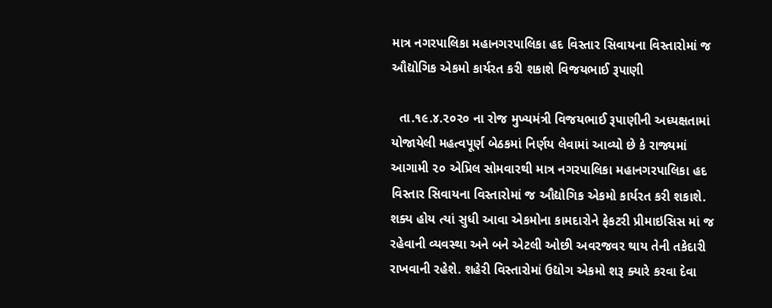માત્ર નગરપાલિકા મહાનગરપાલિકા હદ વિસ્તાર સિવાયના વિસ્તારોમાં જ ઔદ્યોગિક એકમો કાર્યરત કરી શકાશે વિજયભાઈ રૂપાણી

  તા.૧૯.૪.૨૦૨૦ ના રોજ મુખ્યમંત્રી વિજયભાઈ રૂપાણીની અધ્યક્ષતામાં યોજાયેલી મહત્વપૂર્ણ બેઠકમાં નિર્ણય લેવામાં આવ્યો છે કે રાજ્યમાં આગામી ૨૦ એપ્રિલ સોમવારથી માત્ર નગરપાલિકા મહાનગરપાલિકા હદ વિસ્તાર સિવાયના વિસ્તારોમાં જ ઔદ્યોગિક એકમો કાર્યરત કરી શકાશે. શક્ય હોય ત્યાં સુધી આવા એકમોના કામદારોને ફેકટરી પ્રીમાઇસિસ માં જ રહેવાની વ્યવસ્થા અને બને એટલી ઓછી અવરજવર થાય તેની તકેદારી રાખવાની રહેશે. શહેરી વિસ્તારોમાં ઉદ્યોગ એકમો શરૂ ક્યારે કરવા દેવા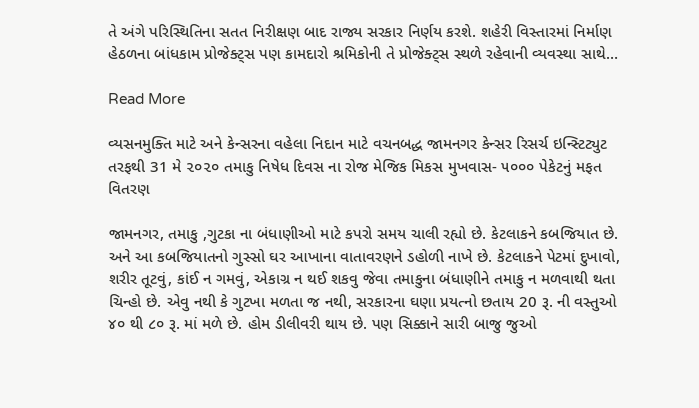તે અંગે પરિસ્થિતિના સતત નિરીક્ષણ બાદ રાજ્ય સરકાર નિર્ણય કરશે. શહેરી વિસ્તારમાં નિર્માણ હેઠળના બાંધકામ પ્રોજેક્ટ્સ પણ કામદારો શ્રમિકોની તે પ્રોજેક્ટ્સ સ્થળે રહેવાની વ્યવસ્થા સાથે…

Read More

વ્યસનમુક્તિ માટે અને કેન્સરના વહેલા નિદાન માટે વચનબદ્ધ જામનગર કેન્સર રિસર્ચ ઇન્સ્ટિટ્યુટ તરફથી 31 મે ૨૦૨૦ તમાકુ નિષેધ દિવસ ના રોજ મેજિક મિકસ મુખવાસ- ૫૦૦૦ પેકેટનું મફત વિતરણ

જામનગર, તમાકુ ,ગુટકા ના બંધાણીઓ માટે કપરો સમય ચાલી રહ્યો છે. કેટલાકને કબજિયાત છે. અને આ કબજિયાતનો ગુસ્સો ઘર આખાના વાતાવરણને ડહોળી નાખે છે. કેટલાકને પેટમાં દુખાવો, શરીર તૂટવું, કાંઈ ન ગમવું, એકાગ્ર ન થઈ શકવુ જેવા તમાકુના બંધાણીને તમાકુ ન મળવાથી થતા ચિન્હો છે. એવુ નથી કે ગુટખા મળતા જ નથી, સરકારના ઘણા પ્રયત્નો છતાય 20 રૂ. ની વસ્તુઓ ૪૦ થી ૮૦ રૂ. માં મળે છે. હોમ ડીલીવરી થાય છે. પણ સિક્કાને સારી બાજુ જુઓ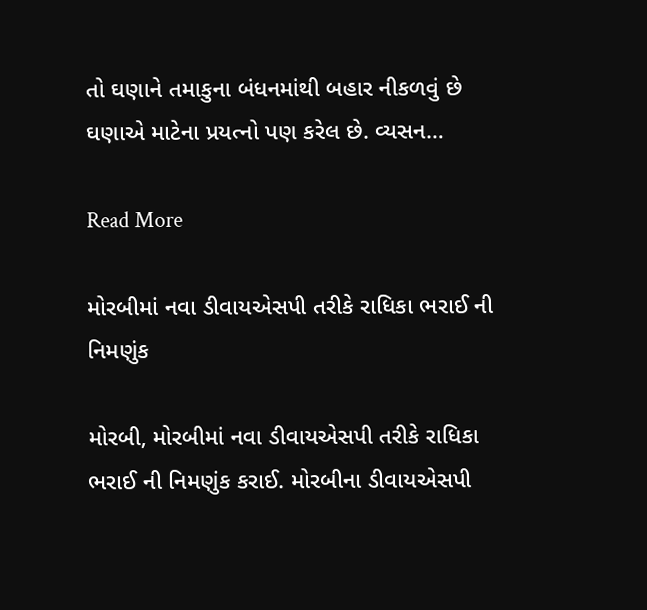તો ઘણાને તમાકુના બંધનમાંથી બહાર નીકળવું છે ઘણાએ માટેના પ્રયત્નો પણ કરેલ છે. વ્યસન…

Read More

મોરબીમાં નવા ડીવાયએસપી તરીકે રાધિકા ભરાઈ ની નિમણુંક

મોરબી, મોરબીમાં નવા ડીવાયએસપી તરીકે રાધિકા ભરાઈ ની નિમણુંક કરાઈ. મોરબીના ડીવાયએસપી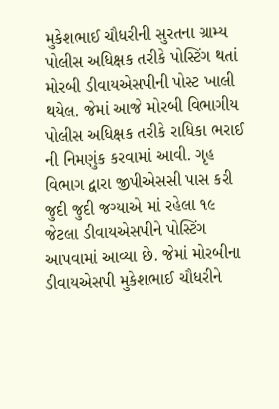મુકેશભાઈ ચૌધરીની સુરતના ગ્રામ્ય પોલીસ અધિક્ષક તરીકે પોસ્ટિંગ થતાં મોરબી ડીવાયએસપીની પોસ્ટ ખાલી થયેલ. જેમાં આજે મોરબી વિભાગીય પોલીસ અધિક્ષક તરીકે રાધિકા ભરાઈ ની નિમણુંક કરવામાં આવી. ગૃહ વિભાગ દ્વારા જીપીએસસી પાસ કરી જુદી જુદી જગ્યાએ માં રહેલા ૧૯ જેટલા ડીવાયએસપીને પોસ્ટિંગ આપવામાં આવ્યા છે. જેમાં મોરબીના ડીવાયએસપી મુકેશભાઈ ચૌધરીને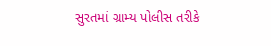સુરતમાં ગ્રામ્ય પોલીસ તરીકે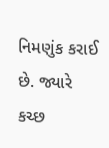નિમણુંક કરાઈ છે. જ્યારે કચ્છ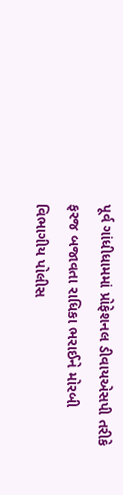પૂર્વ ગાંધીધામમાં પ્રોફેશનલ ડીવાયએસપી તરીકે ફરજ બજાવતા રાધિકા ભરાઈને મોરબી વિભાગીય પોલીસ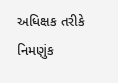અધિક્ષક તરીકે નિમણુંક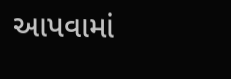આપવામાં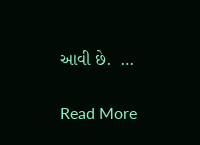આવી છે.  …

Read More